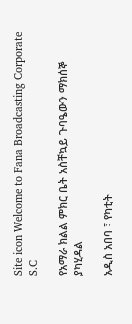Site icon Welcome to Fana Broadcasting Corporate S.C

የአማራ ክልል ምክር ቤት አስቸኳይ ጉባዔውን ማክሰኞ ያካሂዳል

አዲስ አበባ ፣ የካቲት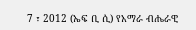7 ፣ 2012 (ኤፍ ቢ ሲ) የአማራ ብሔራዊ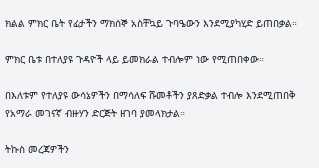ክልል ምክር ቤት የፊታችን ማክሰኞ አስቸኳይ ጉባዔውን እንደሚያካሂድ ይጠበቃል።

ምክር ቤቱ በተለያዩ ጉዳዮች ላይ ይመክራል ተብሎም ነው የሚጠበቀው።

በእለቱም የተለያዩ ውሳኔዎችን በማሳለፍ ሹመቶችን ያጸድቃል ተብሎ እንደሚጠበቅ የአማራ መገናኛ ብዙሃን ድርጅት ዘገባ ያመላክታል።

ትኩስ መረጃዎችን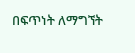በፍጥነት ለማግኘት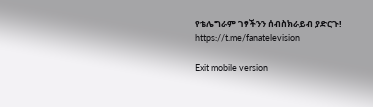የቴሌግራም ገፃችንን ሰብስክራይብ ያድርጉ!
https://t.me/fanatelevision

Exit mobile version